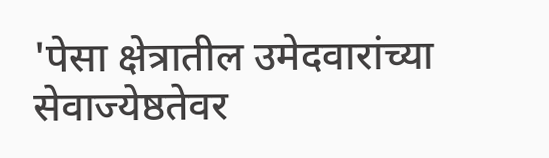'पेसा क्षेत्रातील उमेदवारांच्या सेवाज्येष्ठतेवर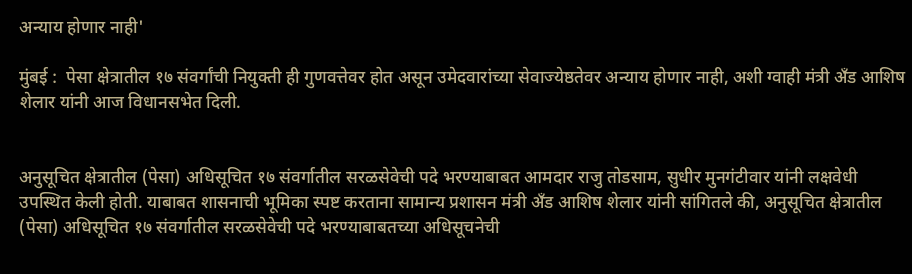अन्याय होणार नाही'

मुंबई :  पेसा क्षेत्रातील १७ संवर्गांची नियुक्ती ही गुणवत्तेवर होत असून उमेदवारांच्या सेवाज्येष्ठतेवर अन्याय होणार नाही, अशी ग्वाही मंत्री अँड आशिष शेलार यांनी आज विधानसभेत दिली.


अनुसूचित क्षेत्रातील (पेसा) अधिसूचित १७ संवर्गातील सरळसेवेची पदे भरण्याबाबत आमदार राजु तोडसाम, सुधीर मुनगंटीवार यांनी लक्षवेधी उपस्थित केली होती. याबाबत शासनाची भूमिका स्पष्ट करताना सामान्य प्रशासन मंत्री अँड आशिष शेलार यांनी सांगितले की, अनुसूचित क्षेत्रातील (पेसा) अधिसूचित १७ संवर्गातील सरळसेवेची पदे भरण्याबाबतच्या अधिसूचनेची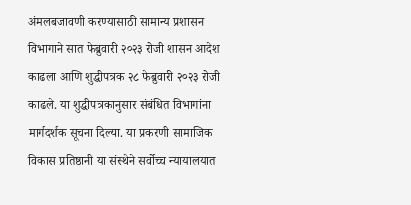अंमलबजावणी करण्यासाठी सामान्य प्रशासन विभागाने सात फेब्रुवारी २०२३ रोजी शासन आदेश काढला आणि शुद्धीपत्रक २८ फेब्रुवारी २०२३ रोजी काढले. या शुद्धीपत्रकानुसार संबंधित विभागांना मार्गदर्शक सूचना दिल्या. या प्रकरणी सामाजिक विकास प्रतिष्ठानी या संस्थेने सर्वोच्च न्यायालयात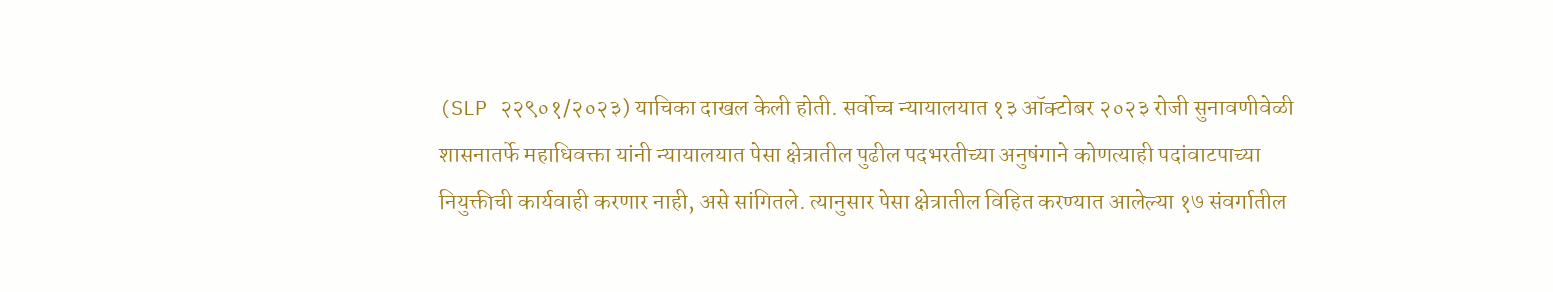(SLP २२९०१/२०२३) याचिका दाखल केली होती. सर्वोच्च न्यायालयात १३ ऑक्टोबर २०२३ रोजी सुनावणीवेळी शासनातर्फे महाधिवक्ता यांनी न्यायालयात पेसा क्षेत्रातील पुढील पदभरतीच्या अनुषंगाने कोणत्याही पदांवाटपाच्या नियुक्तीची कार्यवाही करणार नाही, असे सांगितले. त्यानुसार पेसा क्षेत्रातील विहित करण्यात आलेल्या १७ संवर्गातील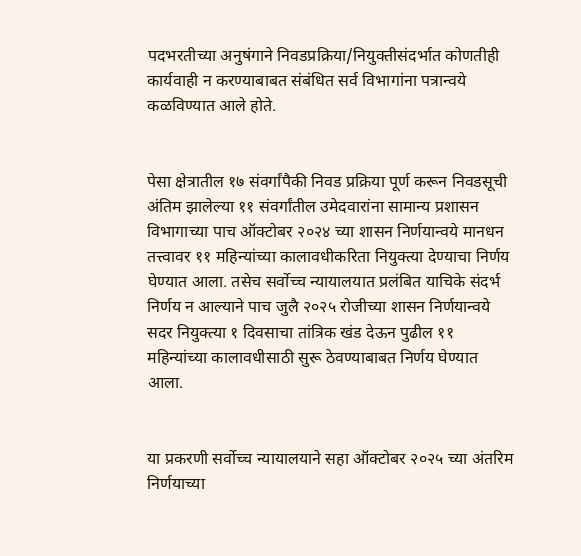पदभरतीच्या अनुषंगाने निवडप्रक्रिया/नियुक्तीसंदर्भात कोणतीही कार्यवाही न करण्याबाबत संबंधित सर्व विभागांना पत्रान्वये कळविण्यात आले होते.


पेसा क्षेत्रातील १७ संवर्गांपैकी निवड प्रक्रिया पूर्ण करून निवडसूची अंतिम झालेल्या ११ संवर्गांतील उमेदवारांना सामान्य प्रशासन विभागाच्या पाच ऑक्टोबर २०२४ च्या शासन निर्णयान्वये मानधन तत्त्वावर ११ महिन्यांच्या कालावधीकरिता नियुक्त्या देण्याचा निर्णय घेण्यात आला. तसेच सर्वोच्च न्यायालयात प्रलंबित याचिके संदर्भ निर्णय न आल्याने पाच जुलै २०२५ रोजीच्या शासन निर्णयान्वये सदर नियुक्त्या १ दिवसाचा तांत्रिक खंड देऊन पुढील ११ महिन्यांच्या कालावधीसाठी सुरू ठेवण्याबाबत निर्णय घेण्यात आला.


या प्रकरणी सर्वोच्च न्यायालयाने सहा ऑक्टोबर २०२५ च्या अंतरिम निर्णयाच्या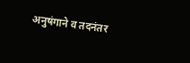अनुषंगाने व तदनंतर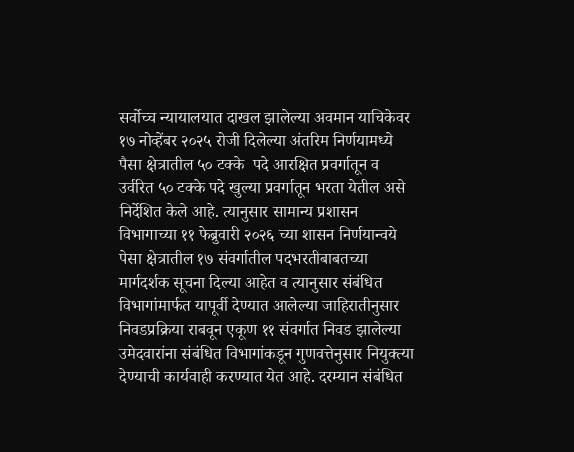सर्वोच्च न्यायालयात दाखल झालेल्या अवमान याचिकेवर १७ नोव्हेंबर २०२५ रोजी दिलेल्या अंतरिम निर्णयामध्ये पैसा क्षेत्रातील ५० टक्के  पदे आरक्षित प्रवर्गातून व उर्वरित ५० टक्के पदे खुल्या प्रवर्गातून भरता येतील असे निर्देशित केले आहे. त्यानुसार सामान्य प्रशासन विभागाच्या ११ फेब्रुवारी २०२६ च्या शासन निर्णयान्वये पेसा क्षेत्रातील १७ संवर्गातील पदभरतीबाबतच्या मार्गदर्शक सूचना दिल्या आहेत व त्यानुसार संबंधित विभागांमार्फत यापूर्वी देण्यात आलेल्या जाहिरातीनुसार निवडप्रक्रिया राबवून एकूण ११ संवर्गात निवड झालेल्या उमेदवारांना संबंधित विभागांकडून गुणवत्तेनुसार नियुक्त्या देण्याची कार्यवाही करण्यात येत आहे. दरम्यान संबंधित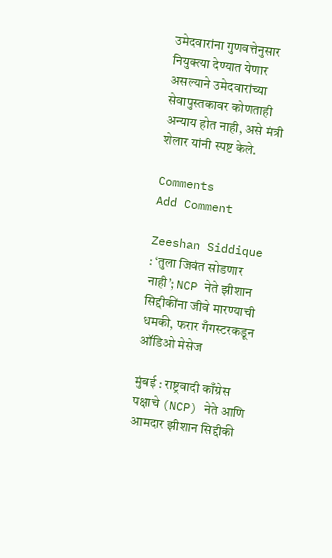उमेदवारांना गुणवत्तेनुसार नियुक्त्या देण्यात येणार असल्याने उमेदवारांच्या सेवापुस्तकावर कोणताही अन्याय होत नाही, असे मंत्री शेलार यांनी स्पष्ट केले.

Comments
Add Comment

Zeeshan Siddique : ‘तुला जिवंत सोडणार नाही’; NCP नेते झीशान सिद्दीकींना जीवे मारण्याची धमकी, फरार गँगस्टरकडून ऑडिओ मेसेज

मुंबई : राष्ट्रवादी काँग्रेस पक्षाचे (NCP) नेते आणि आमदार झीशान सिद्दीकी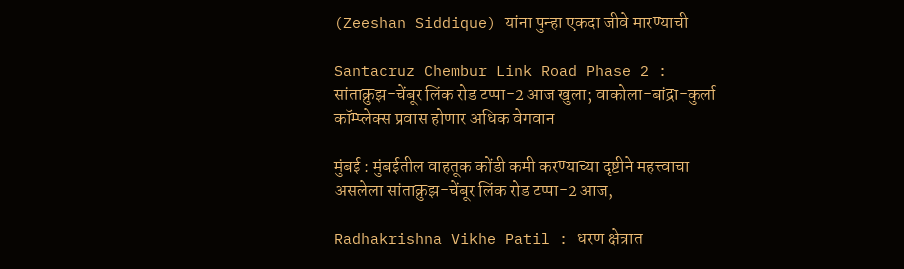(Zeeshan Siddique) यांना पुन्हा एकदा जीवे मारण्याची

Santacruz Chembur Link Road Phase 2 : सांताक्रुझ-चेंबूर लिंक रोड टप्पा-2 आज खुला; वाकोला-बांद्रा-कुर्ला कॉम्प्लेक्स प्रवास होणार अधिक वेगवान

मुंबई : मुंबईतील वाहतूक कोंडी कमी करण्याच्या दृष्टीने महत्त्वाचा असलेला सांताक्रुझ-चेंबूर लिंक रोड टप्पा-2 आज,

Radhakrishna Vikhe Patil : धरण क्षेत्रात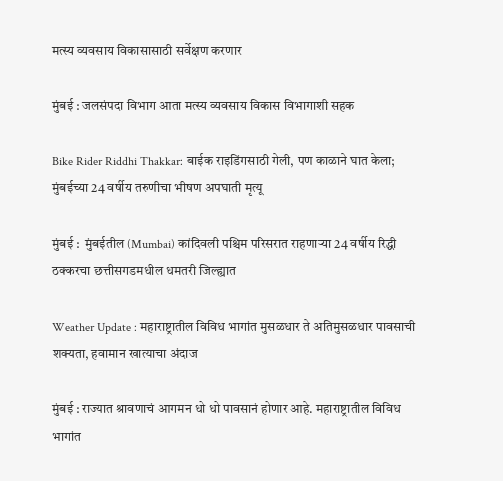मत्स्य व्यवसाय विकासासाठी सर्वेक्षण करणार

मुंबई : जलसंपदा विभाग आता मत्स्य व्यवसाय विकास विभागाशी सहक

Bike Rider Riddhi Thakkar: बाईक राइडिंगसाठी गेली, पण काळाने घात केला; मुंबईच्या 24 वर्षीय तरुणीचा भीषण अपघाती मृत्यू

मुंबई :  मुंबईतील (Mumbai) कांदिवली पश्चिम परिसरात राहणाऱ्या 24 वर्षीय रिद्धी ठक्करचा छत्तीसगडमधील धमतरी जिल्ह्यात

Weather Update : महाराष्ट्रातील विविध भागांत मुसळधार ते अतिमुसळधार पावसाची शक्यता, हवामान खात्याचा अंदाज

मुंबई : राज्यात श्रावणाचं आगमन धो धो पावसानं होणार आहे. महाराष्ट्रातील विविध भागांत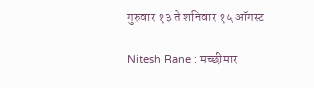गुरुवार १३ ते शनिवार १५ ऑगस्ट

Nitesh Rane : मच्छीमार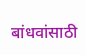बांधवांसाठी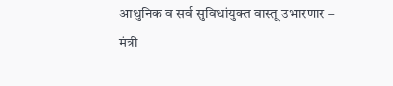आधुनिक व सर्व सुविधांयुक्त वास्तू उभारणार – मंत्री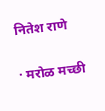नितेश राणे

· मरोळ मच्छी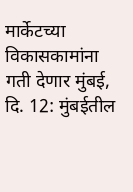मार्केटच्या विकासकामांना गती देणार मुंबई, दि. 12: मुंबईतील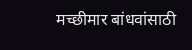मच्छीमार बांधवांसाठी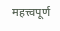महत्त्वपूर्ण